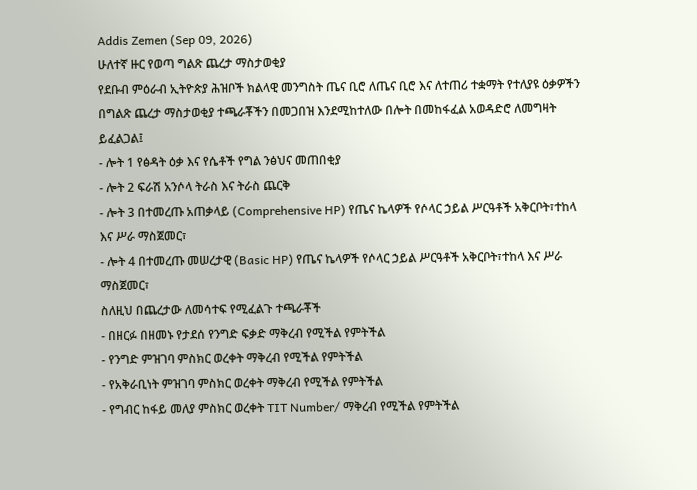Addis Zemen (Sep 09, 2026)
ሁለተኛ ዙር የወጣ ግልጽ ጨረታ ማስታወቂያ
የደቡብ ምዕራብ ኢትዮጵያ ሕዝቦች ክልላዊ መንግስት ጤና ቢሮ ለጤና ቢሮ እና ለተጠሪ ተቋማት የተለያዩ ዕቃዎችን በግልጽ ጨረታ ማስታወቂያ ተጫራቾችን በመጋበዝ እንደሚከተለው በሎት በመከፋፈል አወዳድሮ ለመግዛት ይፈልጋል፤
- ሎት 1 የፅዳት ዕቃ እና የሴቶች የግል ንፅህና መጠበቂያ
- ሎት 2 ፍራሽ አንሶላ ትራስ እና ትራስ ጨርቅ
- ሎት 3 በተመረጡ አጠቃላይ (Comprehensive HP) የጤና ኬላዎች የሶላር ኃይል ሥርዓቶች አቅርቦት፣ተከላ እና ሥራ ማስጀመር፣
- ሎት 4 በተመረጡ መሠረታዊ (Basic HP) የጤና ኬላዎች የሶላር ኃይል ሥርዓቶች አቅርቦት፣ተከላ እና ሥራ ማስጀመር፣
ስለዚህ በጨረታው ለመሳተፍ የሚፈልጉ ተጫራቾች
- በዘርፉ በዘመኑ የታደሰ የንግድ ፍቃድ ማቅረብ የሚችል የምትችል
- የንግድ ምዝገባ ምስክር ወረቀት ማቅረብ የሚችል የምትችል
- የአቅራቢነት ምዝገባ ምስክር ወረቀት ማቅረብ የሚችል የምትችል
- የግብር ከፋይ መለያ ምስክር ወረቀት TIT Number/ ማቅረብ የሚችል የምትችል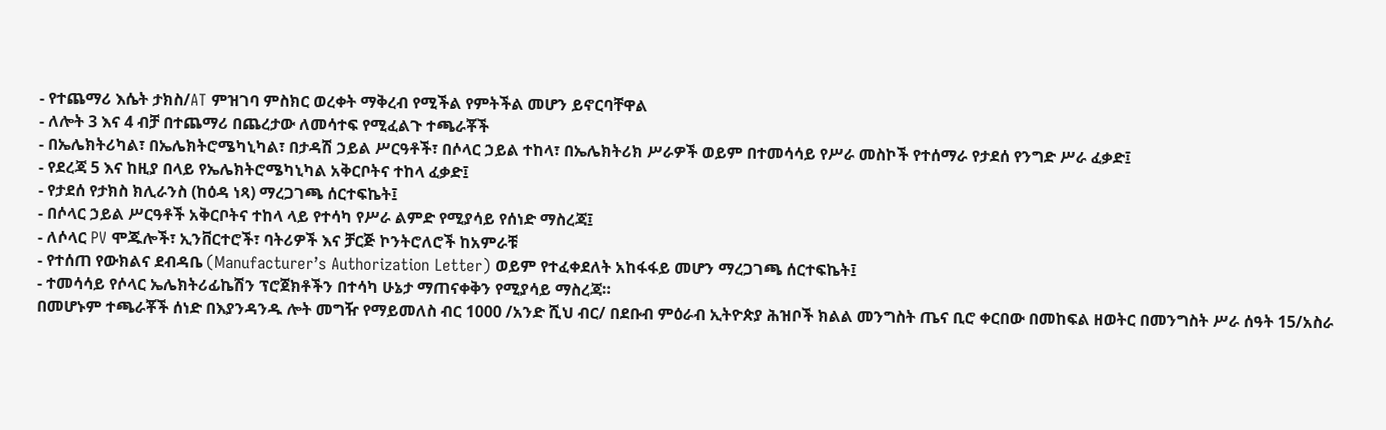- የተጨማሪ እሴት ታክስ/AT ምዝገባ ምስክር ወረቀት ማቅረብ የሚችል የምትችል መሆን ይኖርባቸዋል
- ለሎት 3 እና 4 ብቻ በተጨማሪ በጨረታው ለመሳተፍ የሚፈልጉ ተጫራቾች
- በኤሌክትሪካል፣ በኤሌክትሮሜካኒካል፣ በታዳሽ ኃይል ሥርዓቶች፣ በሶላር ኃይል ተከላ፣ በኤሌክትሪክ ሥራዎች ወይም በተመሳሳይ የሥራ መስኮች የተሰማራ የታደሰ የንግድ ሥራ ፈቃድ፤
- የደረጃ 5 እና ከዚያ በላይ የኤሌክትሮሜካኒካል አቅርቦትና ተከላ ፈቃድ፤
- የታደሰ የታክስ ክሊራንስ (ከዕዳ ነጻ) ማረጋገጫ ሰርተፍኬት፤
- በሶላር ኃይል ሥርዓቶች አቅርቦትና ተከላ ላይ የተሳካ የሥራ ልምድ የሚያሳይ የሰነድ ማስረጃ፤
- ለሶላር PV ሞጁሎች፣ ኢንቨርተሮች፣ ባትሪዎች እና ቻርጅ ኮንትሮለሮች ከአምራቹ
- የተሰጠ የውክልና ደብዳቤ (Manufacturer’s Authorization Letter) ወይም የተፈቀደለት አከፋፋይ መሆን ማረጋገጫ ሰርተፍኬት፤
- ተመሳሳይ የሶላር ኤሌክትሪፊኬሽን ፕሮጀክቶችን በተሳካ ሁኔታ ማጠናቀቅን የሚያሳይ ማስረጃ።
በመሆኑም ተጫራቾች ሰነድ በእያንዳንዱ ሎት መግዥ የማይመለስ ብር 1000 /አንድ ሺህ ብር/ በደቡብ ምዕራብ ኢትዮጵያ ሕዝቦች ክልል መንግስት ጤና ቢሮ ቀርበው በመከፍል ዘወትር በመንግስት ሥራ ሰዓት 15/አስራ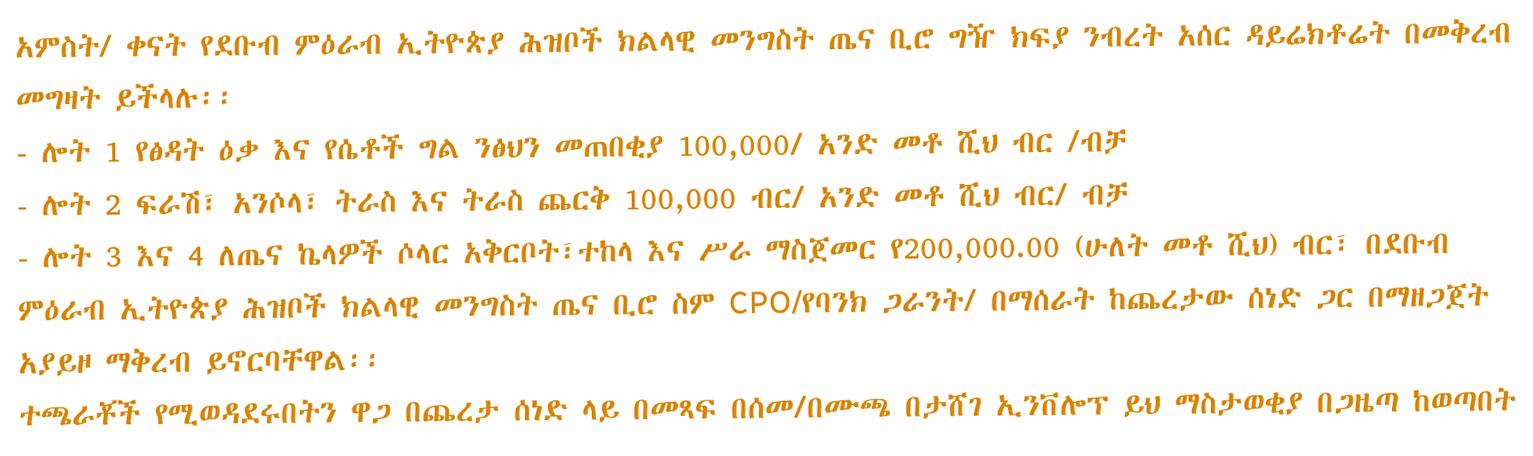አምስት/ ቀናት የደቡብ ምዕራብ ኢትዮጵያ ሕዝቦች ክልላዊ መንግስት ጤና ቢሮ ግዥ ክፍያ ንብረት አሰር ዳይሬክቶሬት በመቅረብ መግዛት ይችላሉ፡፡
- ሎት 1 የፅዳት ዕቃ እና የሴቶች ግል ንፅህን መጠበቂያ 100,000/ አንድ መቶ ሺህ ብር /ብቻ
- ሎት 2 ፍራሽ፣ አንሶላ፣ ትራስ እና ትራስ ጨርቅ 100,000 ብር/ አንድ መቶ ሺህ ብር/ ብቻ
- ሎት 3 እና 4 ለጤና ኬላዎች ሶላር አቅርቦት፣ተከላ እና ሥራ ማስጀመር የ200,000.00 (ሁለት መቶ ሺህ) ብር፣ በደቡብ ምዕራብ ኢትዮጵያ ሕዝቦች ክልላዊ መንግስት ጤና ቢሮ ስም CPO/የባንክ ጋራንት/ በማሰራት ከጨረታው ሰነድ ጋር በማዘጋጀት አያይዞ ማቅረብ ይኖርባቸዋል፡፡
ተጫራቾች የሚወዳደሩበትን ዋጋ በጨረታ ሰነድ ላይ በመጻፍ በሰመ/በሙጫ በታሸገ ኢንቨሎፕ ይህ ማስታወቂያ በጋዜጣ ከወጣበት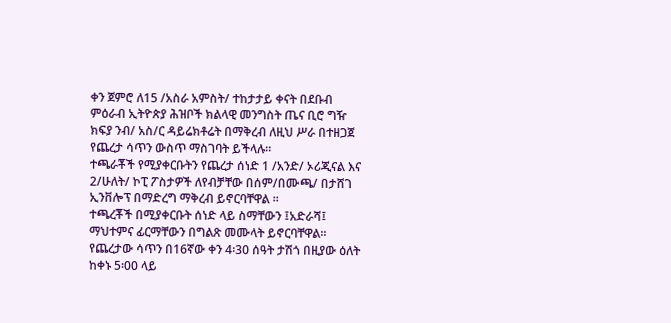ቀን ጀምሮ ለ15 /አስራ አምስት/ ተከታታይ ቀናት በደቡብ ምዕራብ ኢትዮጵያ ሕዝቦች ክልላዊ መንግስት ጤና ቢሮ ግዥ ክፍያ ንብ/ አስ/ር ዳይሬክቶሬት በማቅረብ ለዚህ ሥራ በተዘጋጀ የጨረታ ሳጥን ውስጥ ማስገባት ይችላሉ፡፡
ተጫራቾች የሚያቀርቡትን የጨረታ ሰነድ 1 /አንድ/ ኦሪጂናል እና 2/ሁለት/ ኮፒ ፖስታዎች ለየብቻቸው በሰም/በሙጫ/ በታሸገ ኢንቨሎፕ በማድረግ ማቅረብ ይኖርባቸዋል ፡፡
ተጫረቾች በሚያቀርቡት ሰነድ ላይ ስማቸውን ፤አድራሻ፤ ማህተምና ፊርማቸውን በግልጽ መሙላት ይኖርባቸዋል፡፡
የጨረታው ሳጥን በ16ኛው ቀን 4፡30 ሰዓት ታሽጎ በዚያው ዕለት ከቀኑ 5፡00 ላይ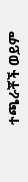ተጫራቾች ወይም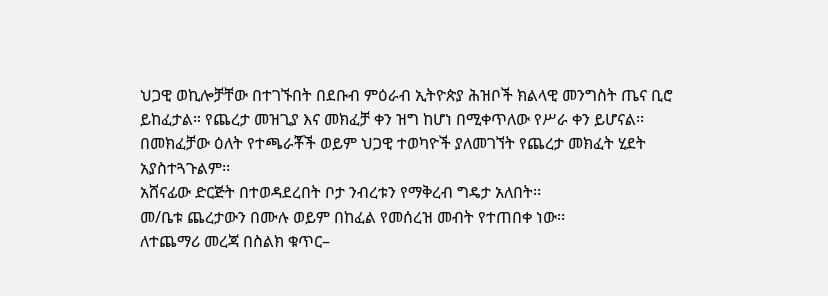ህጋዊ ወኪሎቻቸው በተገኙበት በደቡብ ምዕራብ ኢትዮጵያ ሕዝቦች ክልላዊ መንግስት ጤና ቢሮ ይከፈታል። የጨረታ መዝጊያ እና መክፈቻ ቀን ዝግ ከሆነ በሚቀጥለው የሥራ ቀን ይሆናል፡፡ በመክፈቻው ዕለት የተጫራቾች ወይም ህጋዊ ተወካዮች ያለመገኘት የጨረታ መክፈት ሂደት አያስተጓጉልም፡፡
አሸናፊው ድርጅት በተወዳደረበት ቦታ ንብረቱን የማቅረብ ግዴታ አለበት፡፡
መ/ቤቱ ጨረታውን በሙሉ ወይም በከፈል የመሰረዝ መብት የተጠበቀ ነው፡፡
ለተጨማሪ መረጃ በስልክ ቁጥር–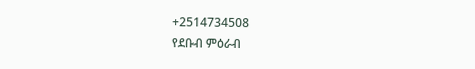+2514734508
የደቡብ ምዕራብ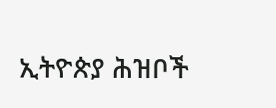ኢትዮጵያ ሕዝቦች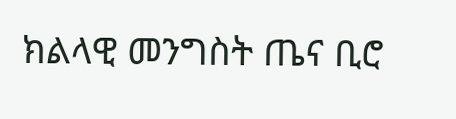ክልላዊ መንግስት ጤና ቢሮ